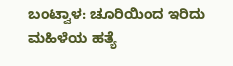ಬಂಟ್ವಾಳ: ಚೂರಿಯಿಂದ ಇರಿದು ಮಹಿಳೆಯ ಹತ್ಯೆ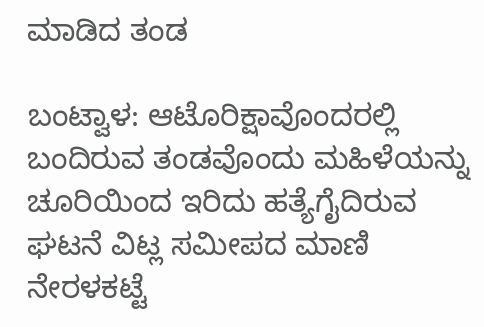ಮಾಡಿದ ತಂಡ

ಬಂಟ್ವಾಳ: ಆಟೊರಿಕ್ಷಾವೊಂದರಲ್ಲಿ ಬಂದಿರುವ ತಂಡವೊಂದು ಮಹಿಳೆಯನ್ನು ಚೂರಿಯಿಂದ ಇರಿದು ಹತ್ಯೆಗೈದಿರುವ ಘಟನೆ ವಿಟ್ಲ ಸಮೀಪದ ಮಾಣಿ ನೇರಳಕಟ್ಟೆ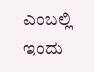ಎಂಬಲ್ಲಿ ಇಂದು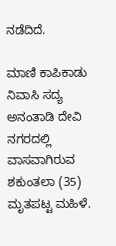ನಡೆದಿದೆ.

ಮಾಣಿ ಕಾಪಿಕಾಡು ನಿವಾಸಿ ಸದ್ಯ ಅನಂತಾಡಿ ದೇವಿ ನಗರದಲ್ಲಿ ವಾಸವಾಗಿರುವ ಶಕುಂತಲಾ (35) ಮೃತಪಟ್ಟ ಮಹಿಳೆ.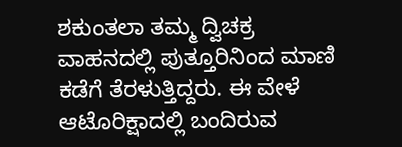ಶಕುಂತಲಾ ತಮ್ಮ ದ್ವಿಚಕ್ರ ವಾಹನದಲ್ಲಿ ಪುತ್ತೂರಿನಿಂದ ಮಾಣಿ ಕಡೆಗೆ ತೆರಳುತ್ತಿದ್ದರು. ಈ ವೇಳೆ ಆಟೊರಿಕ್ಷಾದಲ್ಲಿ ಬಂದಿರುವ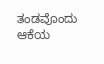ತಂಡವೊಂದು ಆಕೆಯ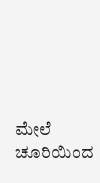ಮೇಲೆ ಚೂರಿಯಿಂದ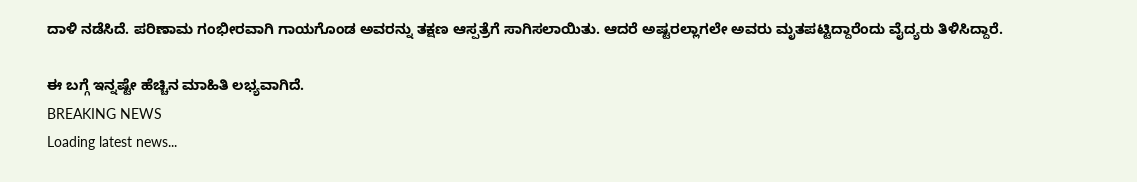ದಾಳಿ ನಡೆಸಿದೆ. ಪರಿಣಾಮ ಗಂಭೀರವಾಗಿ ಗಾಯಗೊಂಡ ಅವರನ್ನು ತಕ್ಷಣ ಆಸ್ಪತ್ರೆಗೆ ಸಾಗಿಸಲಾಯಿತು. ಆದರೆ ಅಷ್ಟರಲ್ಲಾಗಲೇ ಅವರು ಮೃತಪಟ್ಟಿದ್ದಾರೆಂದು ವೈದ್ಯರು ತಿಳಿಸಿದ್ದಾರೆ.

ಈ ಬಗ್ಗೆ ಇನ್ನಷ್ಟೇ ಹೆಚ್ಚಿನ ಮಾಹಿತಿ ಲಭ್ಯವಾಗಿದೆ.
BREAKING NEWS
Loading latest news...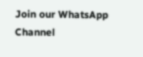Join our WhatsApp Channel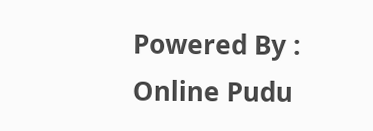Powered By : Online Pudu